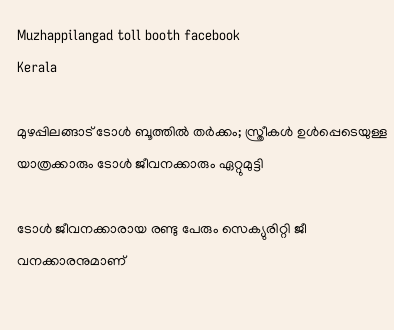Muzhappilangad toll booth facebook
Kerala

മുഴപ്പിലങ്ങാട് ടോള്‍ ബൂത്തില്‍ തര്‍ക്കം; സ്ത്രീകള്‍ ഉള്‍പ്പെടെയുള്ള യാത്രക്കാരും ടോള്‍ ജീവനക്കാരും ഏറ്റുമുട്ടി

ടോള്‍ ജീവനക്കാരായ രണ്ടു പേരും സെക്യുരിറ്റി ജീ വനക്കാരനുമാണ്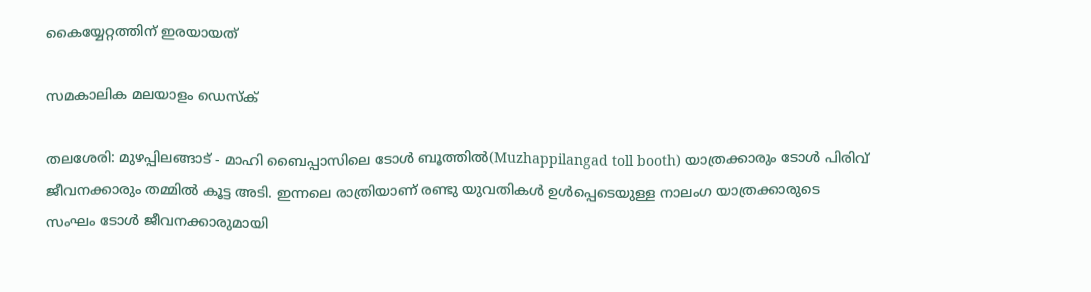കൈയ്യേറ്റത്തിന് ഇരയായത്

സമകാലിക മലയാളം ഡെസ്ക്

തലശേരി: മുഴപ്പിലങ്ങാട് - മാഹി ബൈപ്പാസിലെ ടോള്‍ ബൂത്തില്‍(Muzhappilangad toll booth) യാത്രക്കാരും ടോള്‍ പിരിവ് ജീവനക്കാരും തമ്മില്‍ കൂട്ട അടി. ഇന്നലെ രാത്രിയാണ് രണ്ടു യുവതികള്‍ ഉള്‍പ്പെടെയുള്ള നാലംഗ യാത്രക്കാരുടെ സംഘം ടോള്‍ ജീവനക്കാരുമായി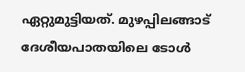ഏറ്റുമുട്ടിയത്. മുഴപ്പിലങ്ങാട് ദേശീയപാതയിലെ ടോള്‍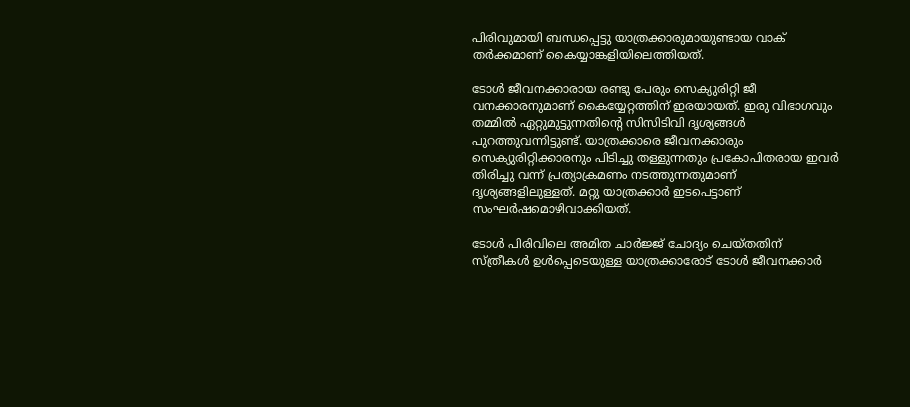പിരിവുമായി ബന്ധപ്പെട്ടു യാത്രക്കാരുമായുണ്ടായ വാക് തര്‍ക്കമാണ് കൈയ്യാങ്കളിയിലെത്തിയത്.

ടോള്‍ ജീവനക്കാരായ രണ്ടു പേരും സെക്യുരിറ്റി ജീ വനക്കാരനുമാണ് കൈയ്യേറ്റത്തിന് ഇരയായത്. ഇരു വിഭാഗവും തമ്മില്‍ ഏറ്റുമുട്ടുന്നതിന്റെ സിസിടിവി ദൃശ്യങ്ങള്‍ പുറത്തുവന്നിട്ടുണ്ട്. യാത്രക്കാരെ ജീവനക്കാരും സെക്യുരിറ്റിക്കാരനും പിടിച്ചു തള്ളുന്നതും പ്രകോപിതരായ ഇവര്‍ തിരിച്ചു വന്ന് പ്രത്യാക്രമണം നടത്തുന്നതുമാണ് ദൃശ്യങ്ങളിലുള്ളത്. മറ്റു യാത്രക്കാര്‍ ഇടപെട്ടാണ് സംഘര്‍ഷമൊഴിവാക്കിയത്.

ടോള്‍ പിരിവിലെ അമിത ചാര്‍ജ്ജ് ചോദ്യം ചെയ്തതിന് സ്ത്രീകള്‍ ഉള്‍പ്പെടെയുള്ള യാത്രക്കാരോട് ടോള്‍ ജീവനക്കാര്‍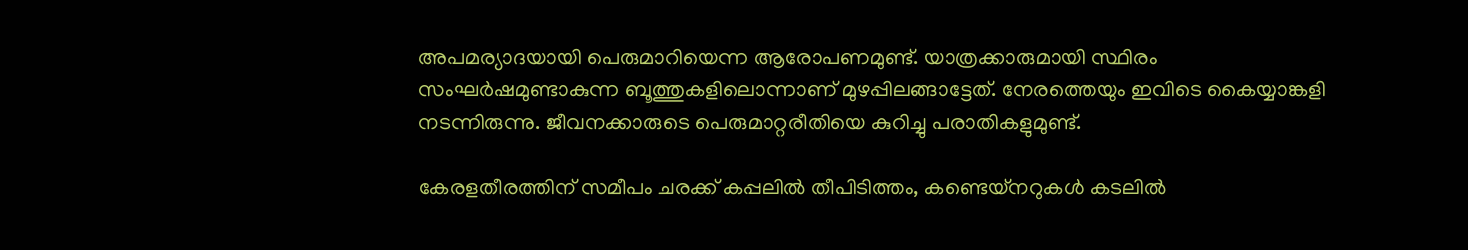അപമര്യാദയായി പെരുമാറിയെന്ന ആരോപണമുണ്ട്. യാത്രക്കാരുമായി സ്ഥിരം സംഘര്‍ഷമുണ്ടാകുന്ന ബൂത്തുകളിലൊന്നാണ് മുഴപ്പിലങ്ങാട്ടേത്. നേരത്തെയും ഇവിടെ കൈയ്യാങ്കളി നടന്നിരുന്നു. ജീവനക്കാരുടെ പെരുമാറ്റരീതിയെ കുറിച്ചു പരാതികളുമുണ്ട്.

കേരളതീരത്തിന് സമീപം ചരക്ക് കപ്പലില്‍ തീപിടിത്തം, കണ്ടെയ്‌നറുകള്‍ കടലില്‍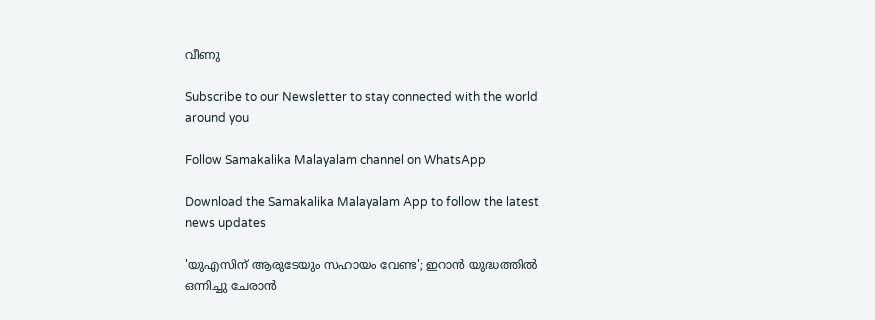വീണു

Subscribe to our Newsletter to stay connected with the world around you

Follow Samakalika Malayalam channel on WhatsApp

Download the Samakalika Malayalam App to follow the latest news updates

'യുഎസിന് ആരുടേയും സഹായം വേണ്ട'; ഇറാൻ യുദ്ധത്തിൽ ഒന്നിച്ചു ചേരാൻ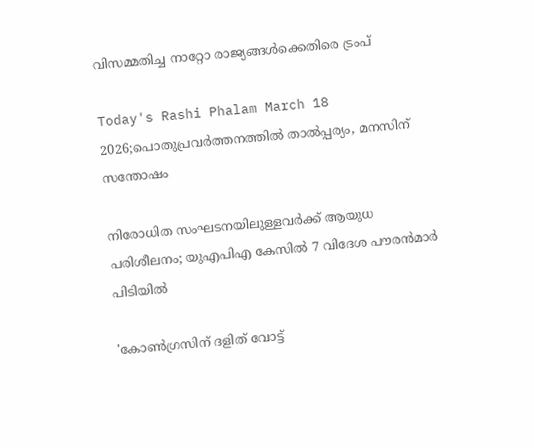വിസമ്മതിച്ച നാറ്റോ രാജ്യങ്ങൾക്കെതിരെ ട്രംപ്

Today's Rashi Phalam March 18 2026;പൊതുപ്രവര്‍ത്തനത്തില്‍ താല്‍പ്പര്യം, മനസിന് സന്തോഷം

നിരോധിത സംഘടനയിലുള്ളവർക്ക് ആയുധ പരിശീലനം; യുഎപിഎ കേസിൽ 7 വിദേശ പൗരൻമാർ പിടിയിൽ

'കോണ്‍ഗ്രസിന് ദളിത് വോട്ട്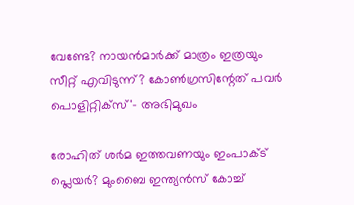വേണ്ടേ? നായന്‍മാര്‍ക്ക് മാത്രം ഇത്രയും സീറ്റ് എവിടുന്ന്? കോണ്‍ഗ്രസിന്റേത് പവര്‍ പൊളിറ്റിക്‌സ്'- അഭിമുഖം

രോഹിത് ശര്‍മ ഇത്തവണയും ഇംപാക്ട് പ്ലെയര്‍? മുംബൈ ഇന്ത്യന്‍സ് കോച്ച്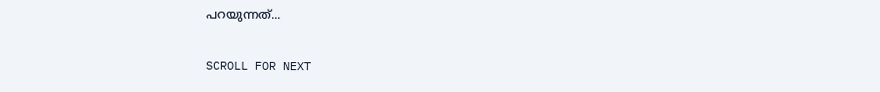പറയുന്നത്...

SCROLL FOR NEXT